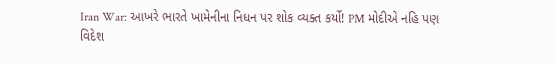Iran War: આખરે ભારતે ખામેનીના નિધન પર શોક વ્યક્ત કર્યો! PM મોદીએ નહિ પણ વિદેશ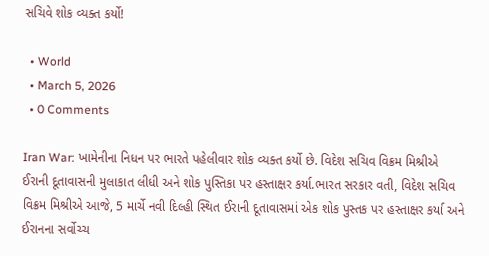સચિવે શોક વ્યક્ત કર્યો!

  • World
  • March 5, 2026
  • 0 Comments

Iran War: ખામેનીના નિધન પર ભારતે પહેલીવાર શોક વ્યક્ત કર્યો છે. વિદેશ સચિવ વિક્રમ મિશ્રીએ ઈરાની દૂતાવાસની મુલાકાત લીધી અને શોક પુસ્તિકા પર હસ્તાક્ષર કર્યા.ભારત સરકાર વતી, વિદેશ સચિવ વિક્રમ મિશ્રીએ આજે, 5 માર્ચે નવી દિલ્હી સ્થિત ઈરાની દૂતાવાસમાં એક શોક પુસ્તક પર હસ્તાક્ષર કર્યા અને ઈરાનના સર્વોચ્ચ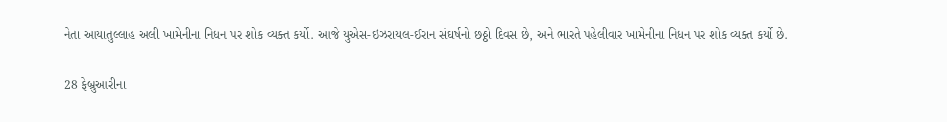નેતા આયાતુલ્લાહ અલી ખામેનીના નિધન પર શોક વ્યક્ત કર્યો. આજે યુએસ-ઇઝરાયલ-ઈરાન સંઘર્ષનો છઠ્ઠો દિવસ છે, અને ભારતે પહેલીવાર ખામેનીના નિધન પર શોક વ્યક્ત કર્યો છે.

28 ફેબ્રુઆરીના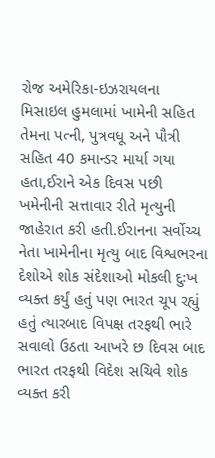રોજ અમેરિકા-ઇઝરાયલના મિસાઇલ હુમલામાં ખામેની સહિત તેમના પત્ની, પુત્રવધૂ અને પૌત્રી સહિત 40 કમાન્ડર માર્યા ગયા હતા,ઈરાને એક દિવસ પછી ખમેનીની સત્તાવાર રીતે મૃત્યુની જાહેરાત કરી હતી.ઈરાનના સર્વોચ્ચ નેતા ખામેનીના મૃત્યુ બાદ વિશ્વભરના દેશોએ શોક સંદેશાઓ મોકલી દુઃખ વ્યક્ત કર્યું હતું પણ ભારત ચૂપ રહ્યું હતું ત્યારબાદ વિપક્ષ તરફથી ભારે સવાલો ઉઠતા આખરે છ દિવસ બાદ ભારત તરફથી વિદેશ સચિવે શોક વ્યક્ત કરી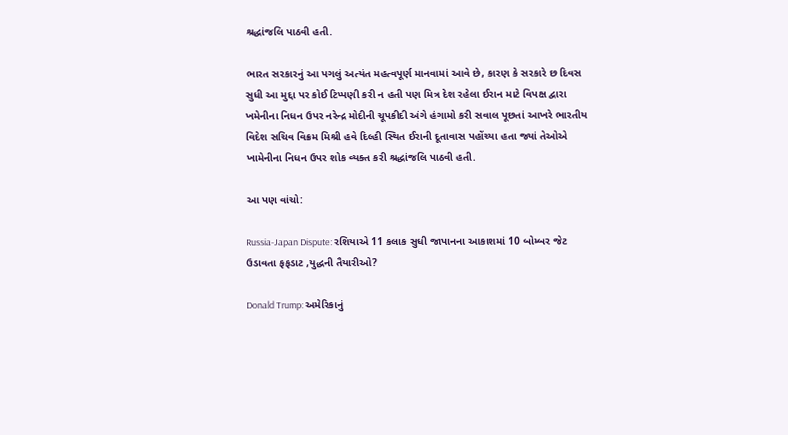શ્રદ્ધાંજલિ પાઠવી હતી.

ભારત સરકારનું આ પગલું અત્યંત મહત્વપૂર્ણ માનવામાં આવે છે, કારણ કે સરકારે છ દિવસ સુધી આ મુદ્દા પર કોઈ ટિપ્પણી કરી ન હતી પણ મિત્ર દેશ રહેલા ઈરાન માટે વિપક્ષ દ્વારા ખમેનીના નિધન ઉપર નરેન્દ્ર મોદીની ચૂપકીદી અંગે હંગામો કરી સવાલ પૂછતાં આખરે ભારતીય વિદેશ સચિવ વિક્રમ મિશ્રી હવે દિલ્હી સ્થિત ઈરાની દૂતાવાસ પહોંચ્યા હતા જ્યાં તેઓએ ખામેનીના નિધન ઉપર શોક વ્યક્ત કરી શ્રદ્ધાંજલિ પાઠવી હતી.

આ પણ વાંચો:

Russia-Japan Dispute: રશિયાએ 11 કલાક સુધી જાપાનના આકાશમાં 10 બોમ્બર જેટ ઉડાવતા ફફડાટ ,યુદ્ધની તૈયારીઓ?

Donald Trump: અમેરિકાનું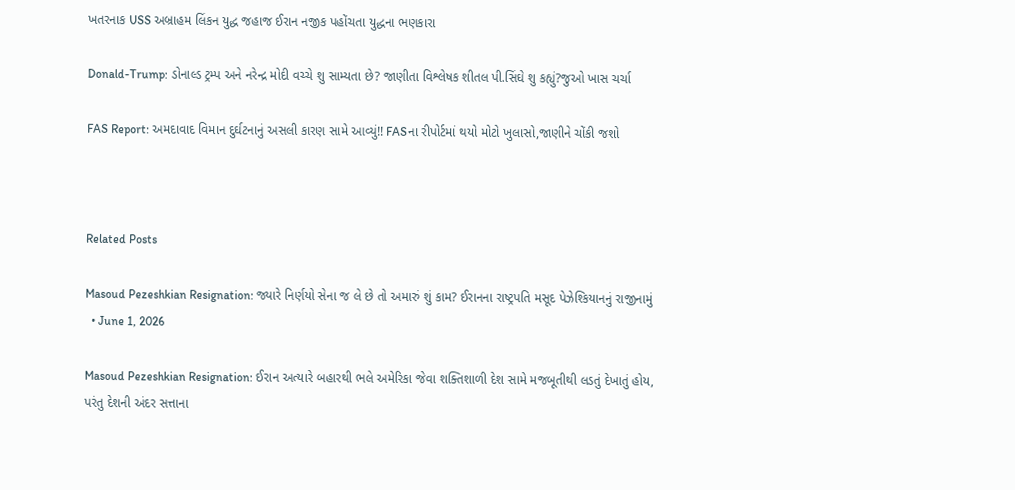ખતરનાક USS અબ્રાહમ લિંકન યુદ્ધ જહાજ ઈરાન નજીક પહોંચતા યુદ્ધના ભણકારા

Donald-Trump: ડોનાલ્ડ ટ્રમ્પ અને નરેન્દ્ર મોદી વચ્ચે શુ સામ્યતા છે? જાણીતા વિશ્લેષક શીતલ પી.સિંઘે શુ કહ્યું?જુઓ ખાસ ચર્ચા

FAS Report: અમદાવાદ વિમાન દુર્ઘટનાનું અસલી કારણ સામે આવ્યું!! FASના રીપોર્ટમાં થયો મોટો ખુલાસો,જાણીને ચોંકી જશો



Related Posts

Masoud Pezeshkian Resignation: જ્યારે નિર્ણયો સેના જ લે છે તો અમારું શું કામ? ઈરાનના રાષ્ટ્રપતિ મસૂદ પેઝેશ્કિયાનનું રાજીનામું
  • June 1, 2026

Masoud Pezeshkian Resignation: ઈરાન અત્યારે બહારથી ભલે અમેરિકા જેવા શક્તિશાળી દેશ સામે મજબૂતીથી લડતું દેખાતું હોય, પરંતુ દેશની અંદર સત્તાના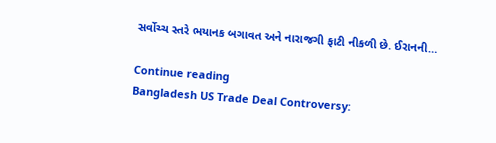સર્વોચ્ચ સ્તરે ભયાનક બગાવત અને નારાજગી ફાટી નીકળી છે. ઈરાનની…

Continue reading
Bangladesh US Trade Deal Controversy: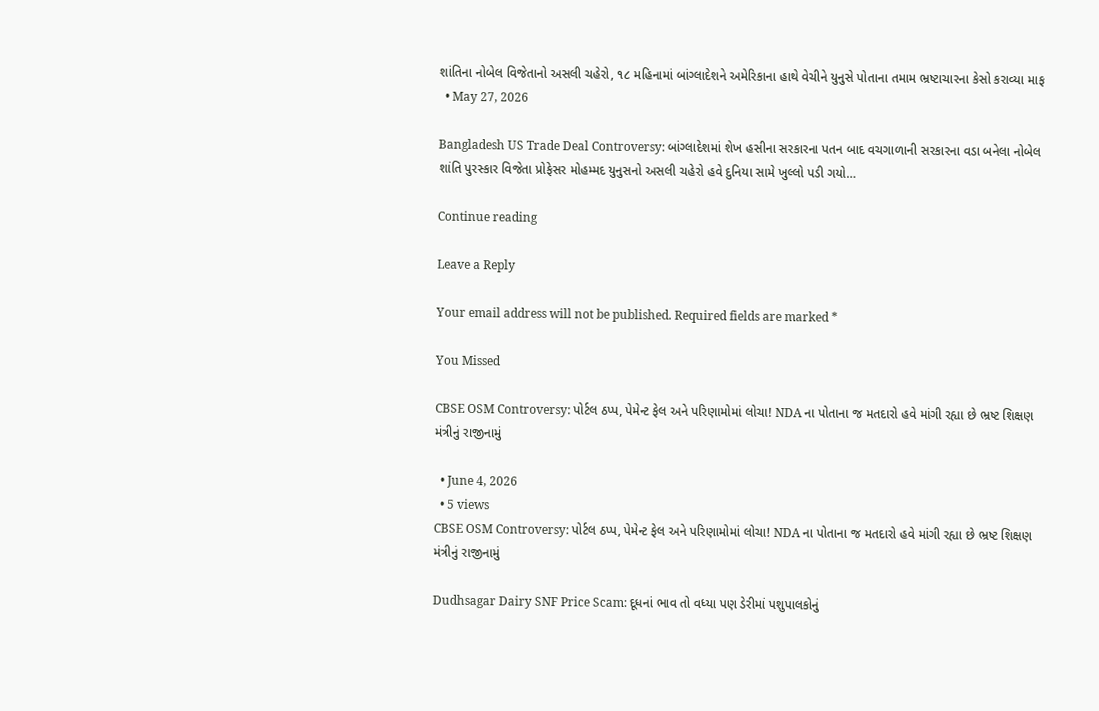શાંતિના નોબેલ વિજેતાનો અસલી ચહેરો, ૧૮ મહિનામાં બાંગ્લાદેશને અમેરિકાના હાથે વેચીને યુનુસે પોતાના તમામ ભ્રષ્ટાચારના કેસો કરાવ્યા માફ
  • May 27, 2026

Bangladesh US Trade Deal Controversy: બાંગ્લાદેશમાં શેખ હસીના સરકારના પતન બાદ વચગાળાની સરકારના વડા બનેલા નોબેલ શાંતિ પુરસ્કાર વિજેતા પ્રોફેસર મોહમ્મદ યુનુસનો અસલી ચહેરો હવે દુનિયા સામે ખુલ્લો પડી ગયો…

Continue reading

Leave a Reply

Your email address will not be published. Required fields are marked *

You Missed

CBSE OSM Controversy: પોર્ટલ ઠપ્પ, પેમેન્ટ ફેલ અને પરિણામોમાં લોચા! NDA ના પોતાના જ મતદારો હવે માંગી રહ્યા છે ભ્રષ્ટ શિક્ષણ મંત્રીનું રાજીનામું

  • June 4, 2026
  • 5 views
CBSE OSM Controversy: પોર્ટલ ઠપ્પ, પેમેન્ટ ફેલ અને પરિણામોમાં લોચા! NDA ના પોતાના જ મતદારો હવે માંગી રહ્યા છે ભ્રષ્ટ શિક્ષણ મંત્રીનું રાજીનામું

Dudhsagar Dairy SNF Price Scam: દૂધનાં ભાવ તો વધ્યા પણ ડેરીમાં પશુપાલકોનું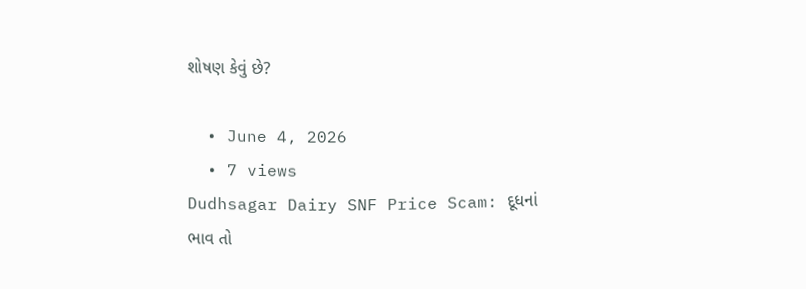શોષણ કેવું છે?

  • June 4, 2026
  • 7 views
Dudhsagar Dairy SNF Price Scam: દૂધનાં ભાવ તો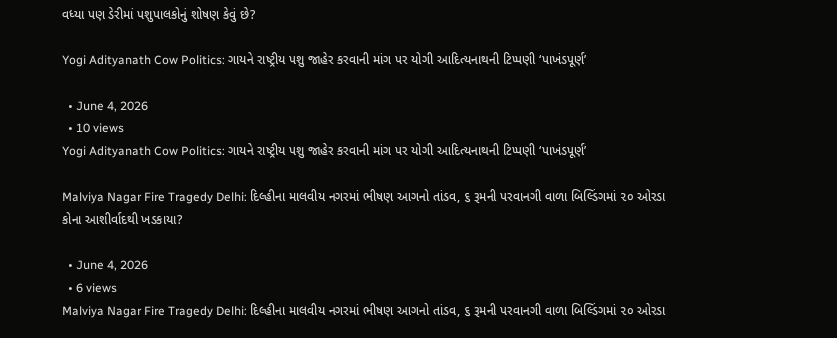વધ્યા પણ ડેરીમાં પશુપાલકોનું શોષણ કેવું છે?

Yogi Adityanath Cow Politics: ગાયને રાષ્ટ્રીય પશુ જાહેર કરવાની માંગ પર યોગી આદિત્યનાથની ટિપ્પણી ‘પાખંડપૂર્ણ’

  • June 4, 2026
  • 10 views
Yogi Adityanath Cow Politics: ગાયને રાષ્ટ્રીય પશુ જાહેર કરવાની માંગ પર યોગી આદિત્યનાથની ટિપ્પણી ‘પાખંડપૂર્ણ’

Malviya Nagar Fire Tragedy Delhi: દિલ્હીના માલવીય નગરમાં ભીષણ આગનો તાંડવ, ૬ રૂમની પરવાનગી વાળા બિલ્ડિંગમાં ૨૦ ઓરડા કોના આશીર્વાદથી ખડકાયા?

  • June 4, 2026
  • 6 views
Malviya Nagar Fire Tragedy Delhi: દિલ્હીના માલવીય નગરમાં ભીષણ આગનો તાંડવ, ૬ રૂમની પરવાનગી વાળા બિલ્ડિંગમાં ૨૦ ઓરડા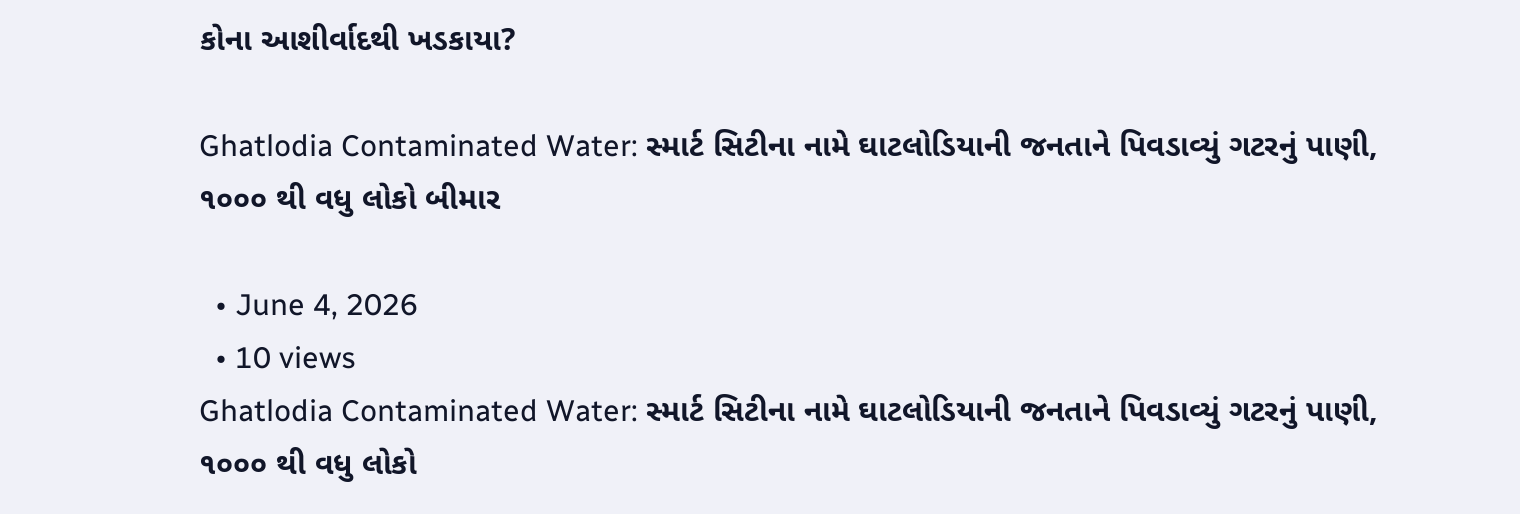કોના આશીર્વાદથી ખડકાયા?

Ghatlodia Contaminated Water: સ્માર્ટ સિટીના નામે ઘાટલોડિયાની જનતાને પિવડાવ્યું ગટરનું પાણી, ૧૦૦૦ થી વધુ લોકો બીમાર

  • June 4, 2026
  • 10 views
Ghatlodia Contaminated Water: સ્માર્ટ સિટીના નામે ઘાટલોડિયાની જનતાને પિવડાવ્યું ગટરનું પાણી, ૧૦૦૦ થી વધુ લોકો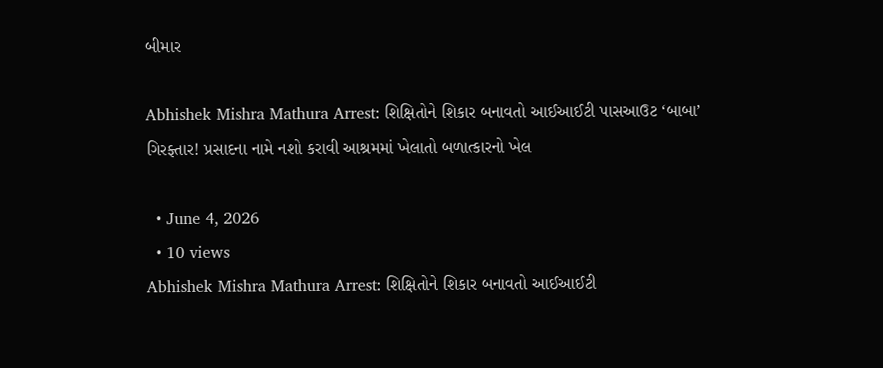બીમાર

Abhishek Mishra Mathura Arrest: શિક્ષિતોને શિકાર બનાવતો આઈઆઈટી પાસઆઉટ ‘બાબા’ ગિરફ્તાર! પ્રસાદના નામે નશો કરાવી આશ્રમમાં ખેલાતો બળાત્કારનો ખેલ

  • June 4, 2026
  • 10 views
Abhishek Mishra Mathura Arrest: શિક્ષિતોને શિકાર બનાવતો આઈઆઈટી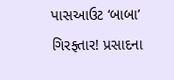પાસઆઉટ ‘બાબા’ ગિરફ્તાર! પ્રસાદના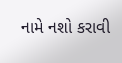નામે નશો કરાવી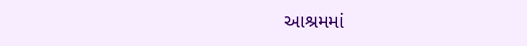આશ્રમમાં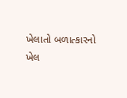ખેલાતો બળાત્કારનો ખેલ